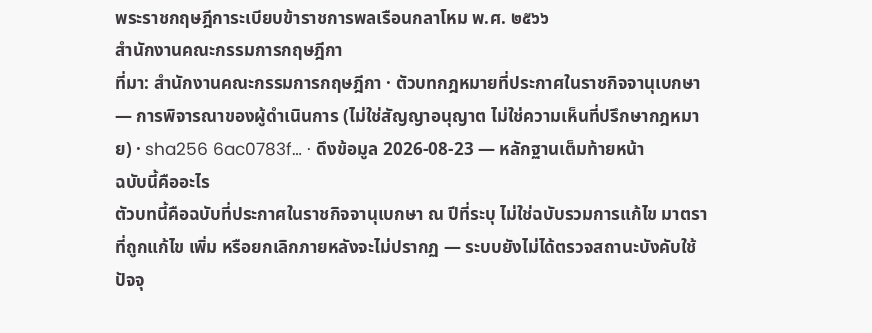พระราชกฤษฎีการะเบียบข้าราชการพลเรือนกลาโหม พ.ศ. ๒๕๖๖
สำนักงานคณะกรรมการกฤษฎีกา
ที่มา: สำนักงานคณะกรรมการกฤษฎีกา · ตัวบทกฎหมายที่ประกาศในราชกิจจานุเบกษา — การพิจารณาของผู้ดำเนินการ (ไม่ใช่สัญญาอนุญาต ไม่ใช่ความเห็นที่ปรึกษากฎหมาย) · sha256 6ac0783f… · ดึงข้อมูล 2026-08-23 — หลักฐานเต็มท้ายหน้า
ฉบับนี้คืออะไร
ตัวบทนี้คือฉบับที่ประกาศในราชกิจจานุเบกษา ณ ปีที่ระบุ ไม่ใช่ฉบับรวมการแก้ไข มาตราที่ถูกแก้ไข เพิ่ม หรือยกเลิกภายหลังจะไม่ปรากฏ — ระบบยังไม่ได้ตรวจสถานะบังคับใช้ปัจจุ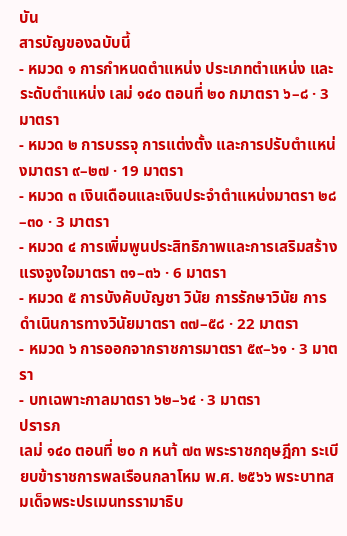บัน
สารบัญของฉบับนี้
- หมวด ๑ การกำหนดตำแหน่ง ประเภทตำแหน่ง และระดับตำแหน่ง เลม่ ๑๔๐ ตอนที่ ๒๐ กมาตรา ๖–๘ · 3 มาตรา
- หมวด ๒ การบรรจุ การแต่งตั้ง และการปรับตำแหน่งมาตรา ๙–๒๗ · 19 มาตรา
- หมวด ๓ เงินเดือนและเงินประจำตำแหน่งมาตรา ๒๘–๓๐ · 3 มาตรา
- หมวด ๔ การเพิ่มพูนประสิทธิภาพและการเสริมสร้างแรงจูงใจมาตรา ๓๑–๓๖ · 6 มาตรา
- หมวด ๕ การบังคับบัญชา วินัย การรักษาวินัย การดำเนินการทางวินัยมาตรา ๓๗–๕๘ · 22 มาตรา
- หมวด ๖ การออกจากราชการมาตรา ๕๙–๖๑ · 3 มาตรา
- บทเฉพาะกาลมาตรา ๖๒–๖๔ · 3 มาตรา
ปรารภ
เลม่ ๑๔๐ ตอนที่ ๒๐ ก หนา้ ๗๓ พระราชกฤษฎีกา ระเบียบข้าราชการพลเรือนกลาโหม พ.ศ. ๒๕๖๖ พระบาทสมเด็จพระปรเมนทรรามาธิบ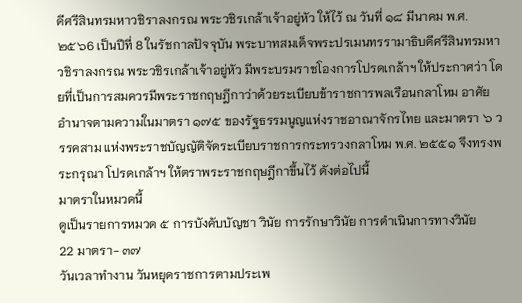ดีศรีสินทรมหาวชิราลงกรณ พระวชิรเกล้าเจ้าอยู่หัว ให้ไว้ ณ วันที่ ๑๘ มีนาคม พ.ศ. ๒๕๖6 เป็นปีที่ 8 ในรัชกาลปัจจุบัน พระบาทสมเด็จพระปรเมนทรรามาธิบดีศรีสินทรมหาวชิราลงกรณ พระวชิรเกล้าเจ้าอยู่หัว มีพระบรมราชโองการโปรดเกล้าฯ ให้ประกาศว่า โดยที่เป็นการสมควรมีพระราชกฤษฎีกาว่าด้วยระเบียบข้าราชการพลเรือนกลาโหม อาศัยอำนาจตามความในมาตรา ๑๗๕ ของรัฐธรรมนูญแห่งราชอาณาจักรไทย และมาตรา ๖ วรรคสาม แห่งพระราชบัญญัติจัดระเบียบราชการกระทรวงกลาโหม พ.ศ. ๒๕๕๑ จึงทรงพระกรุณา โปรดเกล้าฯ ให้ตราพระราชกฤษฎีกาขึ้นไว้ ดังต่อไปนี้
มาตราในหมวดนี้
ดูเป็นรายการหมวด ๕ การบังคับบัญชา วินัย การรักษาวินัย การดำเนินการทางวินัย
22 มาตรา- ๓๗
วันเวลาทำงาน วันหยุดราชการตามประเพ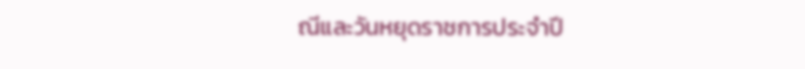ณีและวันหยุดราชการประจำปี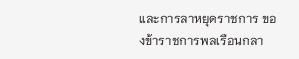และการลาหยุดราชการ ของข้าราชการพลเรือนกลา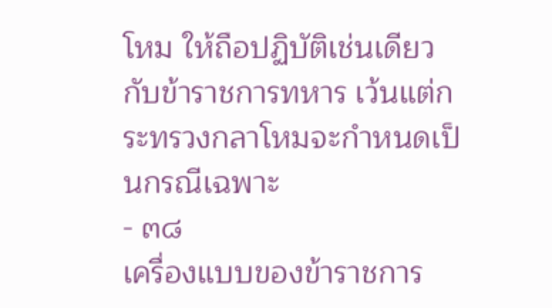โหม ให้ถือปฏิบัติเช่นเดียวกับข้าราชการทหาร เว้นแต่กระทรวงกลาโหมจะกำหนดเป็นกรณีเฉพาะ
- ๓๘
เครื่องแบบของข้าราชการ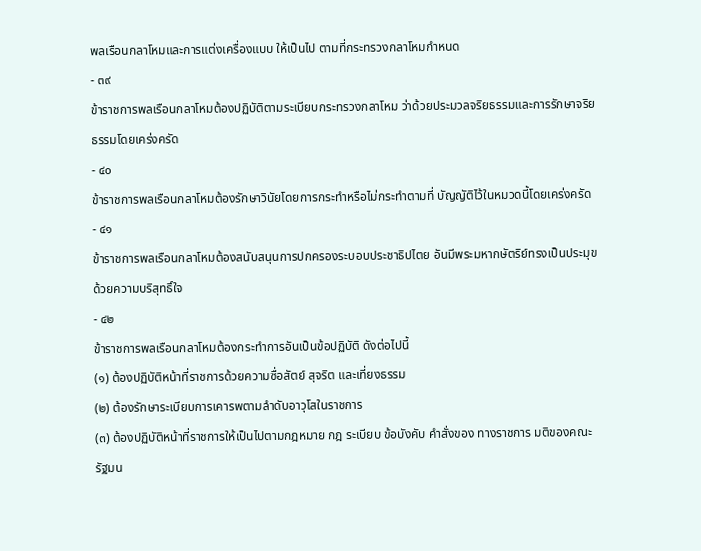พลเรือนกลาโหมและการแต่งเครื่องแบบ ให้เป็นไป ตามที่กระทรวงกลาโหมกำหนด
- ๓๙
ข้าราชการพลเรือนกลาโหมต้องปฏิบัติตามระเบียบกระทรวงกลาโหม ว่าด้วยประมวลจริยธรรมและการรักษาจริยธรรมโดยเคร่งครัด
- ๔๐
ข้าราชการพลเรือนกลาโหมต้องรักษาวินัยโดยการกระทำหรือไม่กระทำตามที่ บัญญัติไว้ในหมวดนี้โดยเคร่งครัด
- ๔๑
ข้าราชการพลเรือนกลาโหมต้องสนับสนุนการปกครองระบอบประชาธิปไตย อันมีพระมหากษัตริย์ทรงเป็นประมุขด้วยความบริสุทธิ์ใจ
- ๔๒
ข้าราชการพลเรือนกลาโหมต้องกระทำการอันเป็นข้อปฏิบัติ ดังต่อไปนี้
(๑) ต้องปฏิบัติหน้าที่ราชการด้วยความซื่อสัตย์ สุจริต และเที่ยงธรรม
(๒) ต้องรักษาระเบียบการเคารพตามลำดับอาวุโสในราชการ
(๓) ต้องปฏิบัติหน้าที่ราชการให้เป็นไปตามกฎหมาย กฎ ระเบียบ ข้อบังคับ คำสั่งของ ทางราชการ มติของคณะรัฐมน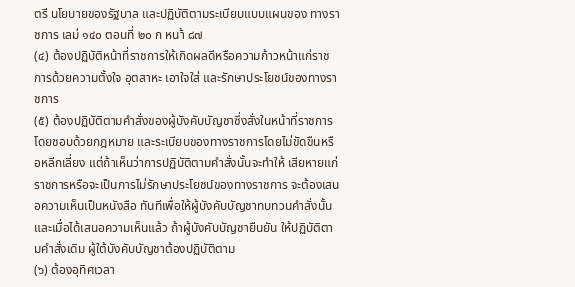ตรี นโยบายของรัฐบาล และปฏิบัติตามระเบียบแบบแผนของ ทางราชการ เลม่ ๑๔๐ ตอนที่ ๒๐ ก หนา้ ๘๗
(๔) ต้องปฏิบัติหน้าที่ราชการให้เกิดผลดีหรือความก้าวหน้าแก่ราชการด้วยความตั้งใจ อุตสาหะ เอาใจใส่ และรักษาประโยชน์ของทางราชการ
(๕) ต้องปฏิบัติตามคำสั่งของผู้บังคับบัญชาซึ่งสั่งในหน้าที่ราชการโดยชอบด้วยกฎหมาย และระเบียบของทางราชการโดยไม่ขัดขืนหรือหลีกเลี่ยง แต่ถ้าเห็นว่าการปฏิบัติตามคำสั่งนั้นจะทำให้ เสียหายแก่ราชการหรือจะเป็นการไม่รักษาประโยชน์ของทางราชการ จะต้องเสนอความเห็นเป็นหนังสือ ทันทีเพื่อให้ผู้บังคับบัญชาทบทวนคำสั่งนั้น และเมื่อได้เสนอความเห็นแล้ว ถ้าผู้บังคับบัญชายืนยัน ให้ปฏิบัติตามคำสั่งเดิม ผู้ใต้บังคับบัญชาต้องปฏิบัติตาม
(๖) ต้องอุทิศเวลา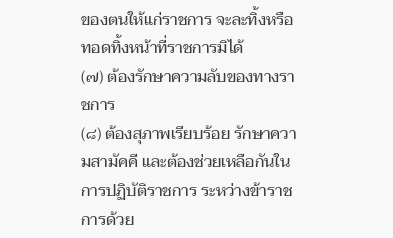ของตนให้แก่ราชการ จะละทิ้งหรือทอดทิ้งหน้าที่ราชการมิได้
(๗) ต้องรักษาความลับของทางราชการ
(๘) ต้องสุภาพเรียบร้อย รักษาความสามัคคี และต้องช่วยเหลือกันในการปฏิบัติราชการ ระหว่างข้าราชการด้วย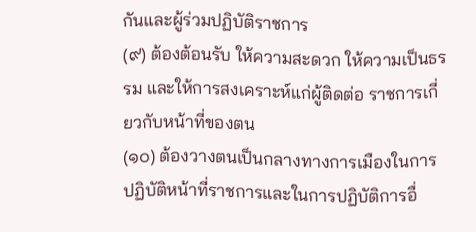กันและผู้ร่วมปฏิบัติราชการ
(๙) ต้องต้อนรับ ให้ความสะดวก ให้ความเป็นธรรม และให้การสงเคราะห์แก่ผู้ติดต่อ ราชการเกี่ยวกับหน้าที่ของตน
(๑๐) ต้องวางตนเป็นกลางทางการเมืองในการปฏิบัติหน้าที่ราชการและในการปฏิบัติการอื่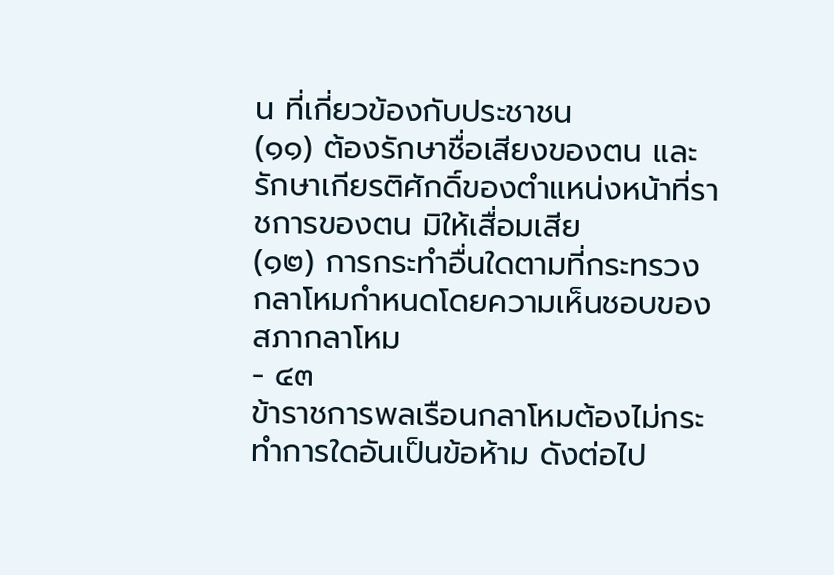น ที่เกี่ยวข้องกับประชาชน
(๑๑) ต้องรักษาชื่อเสียงของตน และรักษาเกียรติศักดิ์ของตำแหน่งหน้าที่ราชการของตน มิให้เสื่อมเสีย
(๑๒) การกระทำอื่นใดตามที่กระทรวงกลาโหมกำหนดโดยความเห็นชอบของสภากลาโหม
- ๔๓
ข้าราชการพลเรือนกลาโหมต้องไม่กระทำการใดอันเป็นข้อห้าม ดังต่อไป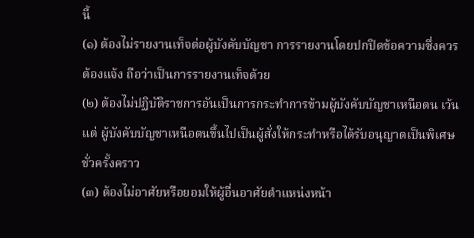นี้
(๑) ต้องไม่รายงานเท็จต่อผู้บังคับบัญชา การรายงานโดยปกปิดข้อความซึ่งควรต้องแจ้ง ถือว่าเป็นการรายงานเท็จด้วย
(๒) ต้องไม่ปฏิบัติราชการอันเป็นการกระทำการข้ามผู้บังคับบัญชาเหนือตน เว้นแต่ ผู้บังคับบัญชาเหนือตนขึ้นไปเป็นผู้สั่งให้กระทำหรือได้รับอนุญาตเป็นพิเศษชั่วครั้งคราว
(๓) ต้องไม่อาศัยหรือยอมให้ผู้อื่นอาศัยตำแหน่งหน้า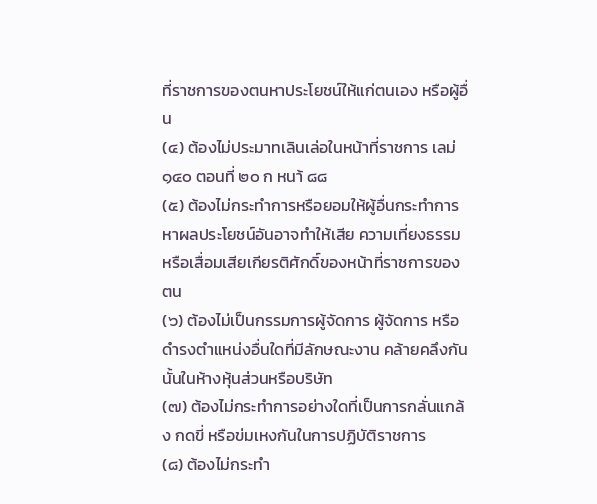ที่ราชการของตนหาประโยชน์ให้แก่ตนเอง หรือผู้อื่น
(๔) ต้องไม่ประมาทเลินเล่อในหน้าที่ราชการ เลม่ ๑๔๐ ตอนที่ ๒๐ ก หนา้ ๘๘
(๕) ต้องไม่กระทำการหรือยอมให้ผู้อื่นกระทำการหาผลประโยชน์อันอาจทำให้เสีย ความเที่ยงธรรมหรือเสื่อมเสียเกียรติศักดิ์ของหน้าที่ราชการของตน
(๖) ต้องไม่เป็นกรรมการผู้จัดการ ผู้จัดการ หรือดำรงตำแหน่งอื่นใดที่มีลักษณะงาน คล้ายคลึงกันนั้นในห้างหุ้นส่วนหรือบริษัท
(๗) ต้องไม่กระทำการอย่างใดที่เป็นการกลั่นแกล้ง กดขี่ หรือข่มเหงกันในการปฏิบัติราชการ
(๘) ต้องไม่กระทำ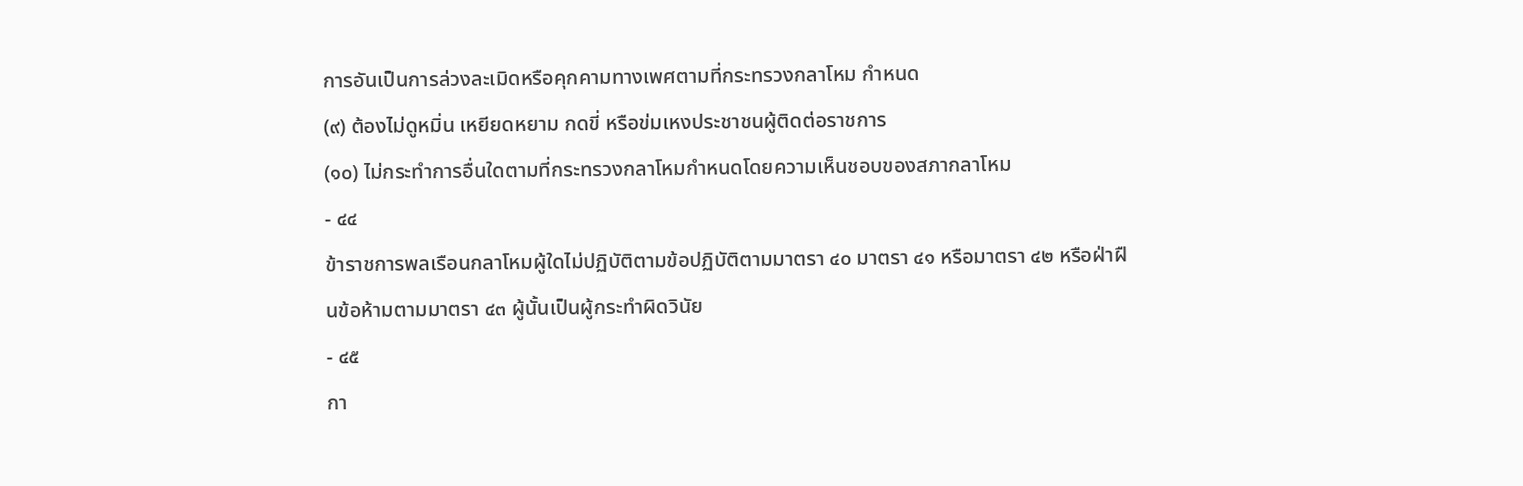การอันเป็นการล่วงละเมิดหรือคุกคามทางเพศตามที่กระทรวงกลาโหม กำหนด
(๙) ต้องไม่ดูหมิ่น เหยียดหยาม กดขี่ หรือข่มเหงประชาชนผู้ติดต่อราชการ
(๑๐) ไม่กระทำการอื่นใดตามที่กระทรวงกลาโหมกำหนดโดยความเห็นชอบของสภากลาโหม
- ๔๔
ข้าราชการพลเรือนกลาโหมผู้ใดไม่ปฏิบัติตามข้อปฏิบัติตามมาตรา ๔๐ มาตรา ๔๑ หรือมาตรา ๔๒ หรือฝ่าฝืนข้อห้ามตามมาตรา ๔๓ ผู้นั้นเป็นผู้กระทำผิดวินัย
- ๔๕
กา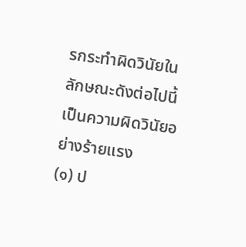รกระทำผิดวินัยในลักษณะดังต่อไปนี้ เป็นความผิดวินัยอย่างร้ายแรง
(๑) ป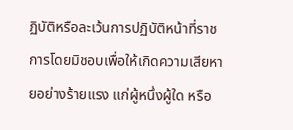ฏิบัติหรือละเว้นการปฏิบัติหน้าที่ราชการโดยมิชอบเพื่อให้เกิดความเสียหายอย่างร้ายแรง แก่ผู้หนึ่งผู้ใด หรือ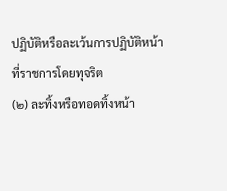ปฏิบัติหรือละเว้นการปฏิบัติหน้าที่ราชการโดยทุจริต
(๒) ละทิ้งหรือทอดทิ้งหน้า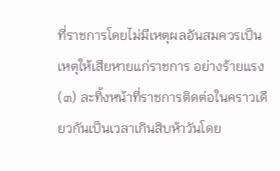ที่ราชการโดยไม่มีเหตุผลอันสมควรเป็นเหตุให้เสียหายแก่ราชการ อย่างร้ายแรง
(๓) ละทิ้งหน้าที่ราชการติดต่อในคราวเดียวกันเป็นเวลาเกินสิบห้าวันโดย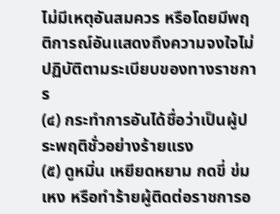ไม่มีเหตุอันสมควร หรือโดยมีพฤติการณ์อันแสดงถึงความจงใจไม่ปฏิบัติตามระเบียบของทางราชการ
(๔) กระทำการอันได้ชื่อว่าเป็นผู้ประพฤติชั่วอย่างร้ายแรง
(๕) ดูหมิ่น เหยียดหยาม กดขี่ ข่มเหง หรือทำร้ายผู้ติดต่อราชการอ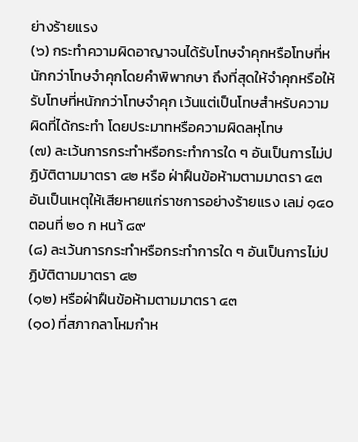ย่างร้ายแรง
(๖) กระทำความผิดอาญาจนได้รับโทษจำคุกหรือโทษที่หนักกว่าโทษจำคุกโดยคำพิพากษา ถึงที่สุดให้จำคุกหรือให้รับโทษที่หนักกว่าโทษจำคุก เว้นแต่เป็นโทษสำหรับความผิดที่ได้กระทำ โดยประมาทหรือความผิดลหุโทษ
(๗) ละเว้นการกระทำหรือกระทำการใด ๆ อันเป็นการไม่ปฏิบัติตามมาตรา ๔๒ หรือ ฝ่าฝืนข้อห้ามตามมาตรา ๔๓ อันเป็นเหตุให้เสียหายแก่ราชการอย่างร้ายแรง เลม่ ๑๔๐ ตอนที่ ๒๐ ก หนา้ ๘๙
(๘) ละเว้นการกระทำหรือกระทำการใด ๆ อันเป็นการไม่ปฏิบัติตามมาตรา ๔๒
(๑๒) หรือฝ่าฝืนข้อห้ามตามมาตรา ๔๓
(๑๐) ที่สภากลาโหมกำห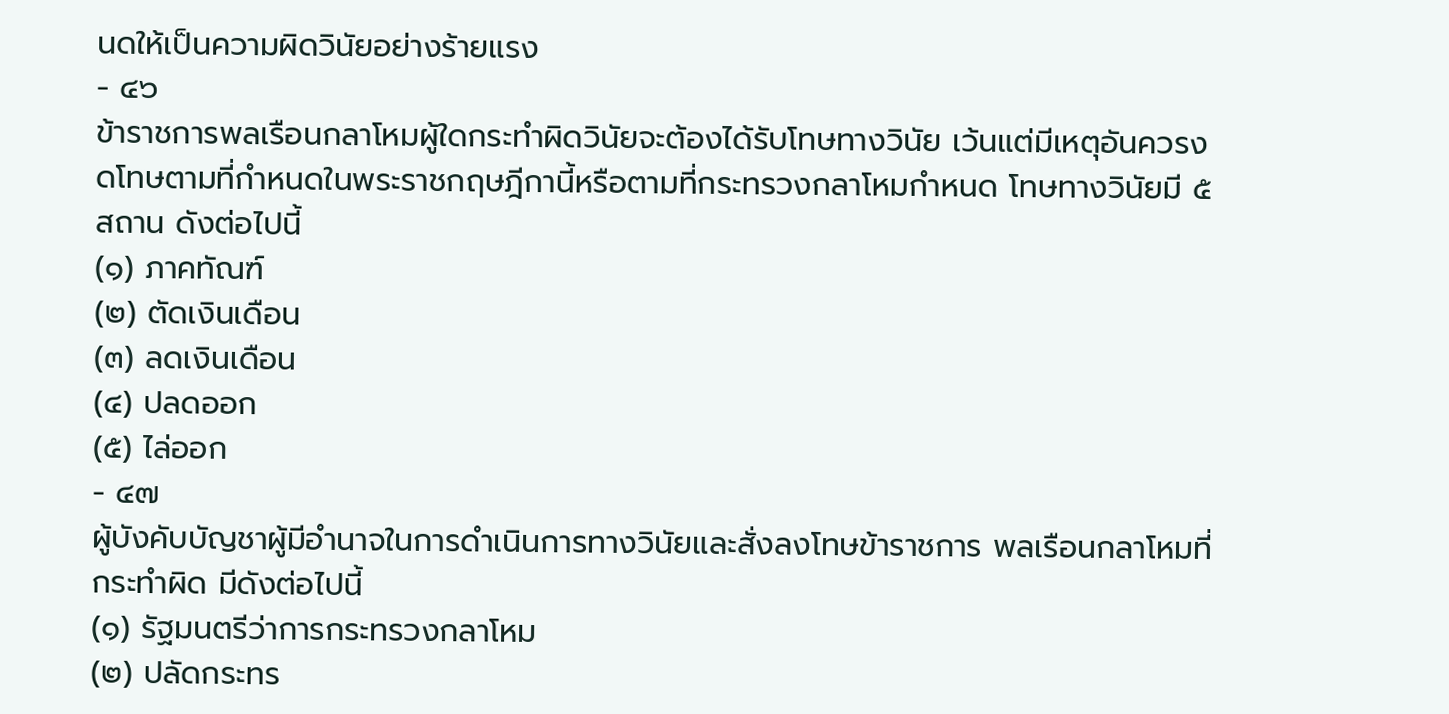นดให้เป็นความผิดวินัยอย่างร้ายแรง
- ๔๖
ข้าราชการพลเรือนกลาโหมผู้ใดกระทำผิดวินัยจะต้องได้รับโทษทางวินัย เว้นแต่มีเหตุอันควรงดโทษตามที่กำหนดในพระราชกฤษฎีกานี้หรือตามที่กระทรวงกลาโหมกำหนด โทษทางวินัยมี ๕ สถาน ดังต่อไปนี้
(๑) ภาคทัณฑ์
(๒) ตัดเงินเดือน
(๓) ลดเงินเดือน
(๔) ปลดออก
(๕) ไล่ออก
- ๔๗
ผู้บังคับบัญชาผู้มีอำนาจในการดำเนินการทางวินัยและสั่งลงโทษข้าราชการ พลเรือนกลาโหมที่กระทำผิด มีดังต่อไปนี้
(๑) รัฐมนตรีว่าการกระทรวงกลาโหม
(๒) ปลัดกระทร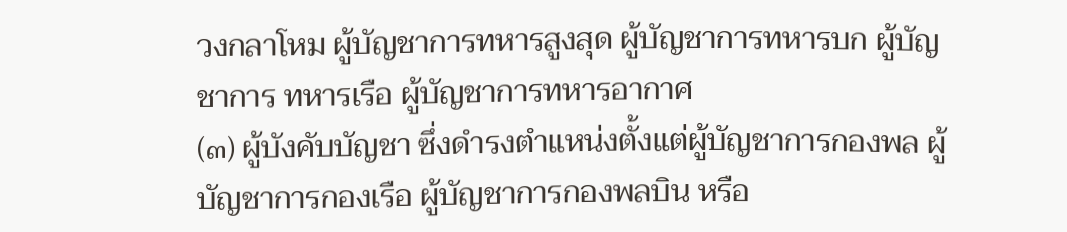วงกลาโหม ผู้บัญชาการทหารสูงสุด ผู้บัญชาการทหารบก ผู้บัญชาการ ทหารเรือ ผู้บัญชาการทหารอากาศ
(๓) ผู้บังคับบัญชา ซึ่งดำรงตำแหน่งตั้งแต่ผู้บัญชาการกองพล ผู้บัญชาการกองเรือ ผู้บัญชาการกองพลบิน หรือ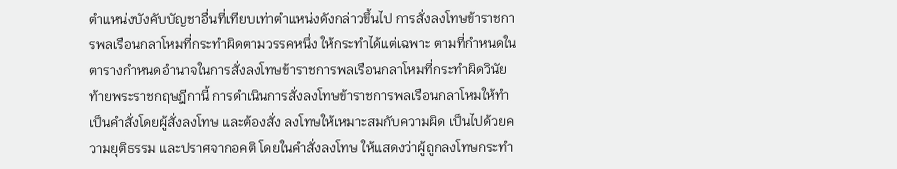ตำแหน่งบังคับบัญชาอื่นที่เทียบเท่าตำแหน่งดังกล่าวขึ้นไป การสั่งลงโทษข้าราชการพลเรือนกลาโหมที่กระทำผิดตามวรรคหนึ่ง ให้กระทำได้แต่เฉพาะ ตามที่กำหนดในตารางกำหนดอำนาจในการสั่งลงโทษข้าราชการพลเรือนกลาโหมที่กระทำผิดวินัย ท้ายพระราชกฤษฎีกานี้ การดำเนินการสั่งลงโทษข้าราชการพลเรือนกลาโหมให้ทำเป็นคำสั่งโดยผู้สั่งลงโทษ และต้องสั่ง ลงโทษให้เหมาะสมกับความผิด เป็นไปด้วยความยุติธรรม และปราศจากอคติ โดยในคำสั่งลงโทษ ให้แสดงว่าผู้ถูกลงโทษกระทำ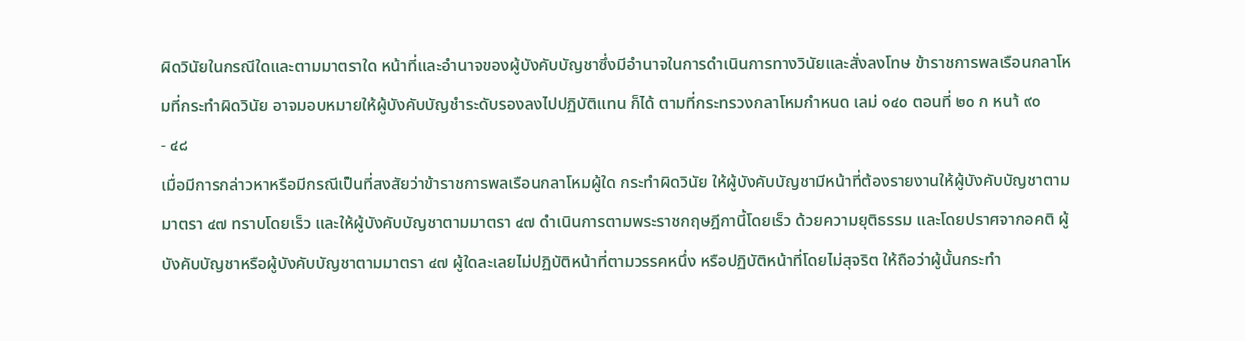ผิดวินัยในกรณีใดและตามมาตราใด หน้าที่และอำนาจของผู้บังคับบัญชาซึ่งมีอำนาจในการดำเนินการทางวินัยและสั่งลงโทษ ข้าราชการพลเรือนกลาโหมที่กระทำผิดวินัย อาจมอบหมายให้ผู้บังคับบัญชำระดับรองลงไปปฏิบัติแทน ก็ได้ ตามที่กระทรวงกลาโหมกำหนด เลม่ ๑๔๐ ตอนที่ ๒๐ ก หนา้ ๙๐
- ๔๘
เมื่อมีการกล่าวหาหรือมีกรณีเป็นที่สงสัยว่าข้าราชการพลเรือนกลาโหมผู้ใด กระทำผิดวินัย ให้ผู้บังคับบัญชามีหน้าที่ต้องรายงานให้ผู้บังคับบัญชาตามมาตรา ๔๗ ทราบโดยเร็ว และให้ผู้บังคับบัญชาตามมาตรา ๔๗ ดำเนินการตามพระราชกฤษฎีกานี้โดยเร็ว ด้วยความยุติธรรม และโดยปราศจากอคติ ผู้บังคับบัญชาหรือผู้บังคับบัญชาตามมาตรา ๔๗ ผู้ใดละเลยไม่ปฏิบัติหน้าที่ตามวรรคหนึ่ง หรือปฏิบัติหน้าที่โดยไม่สุจริต ให้ถือว่าผู้นั้นกระทำ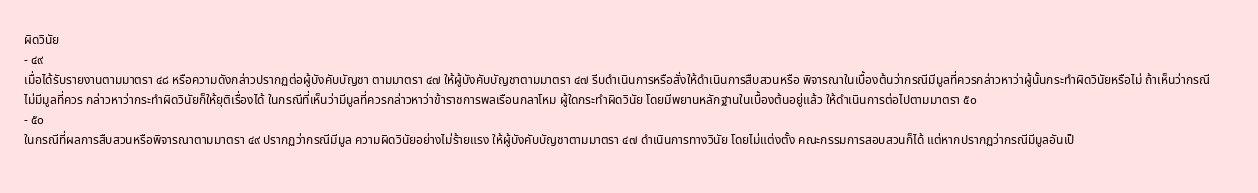ผิดวินัย
- ๔๙
เมื่อได้รับรายงานตามมาตรา ๔๘ หรือความดังกล่าวปรากฏต่อผู้บังคับบัญชา ตามมาตรา ๔๗ ให้ผู้บังคับบัญชาตามมาตรา ๔๗ รีบดำเนินการหรือสั่งให้ดำเนินการสืบสวนหรือ พิจารณาในเบื้องต้นว่ากรณีมีมูลที่ควรกล่าวหาว่าผู้นั้นกระทำผิดวินัยหรือไม่ ถ้าเห็นว่ากรณีไม่มีมูลที่ควร กล่าวหาว่ากระทำผิดวินัยก็ให้ยุติเรื่องได้ ในกรณีที่เห็นว่ามีมูลที่ควรกล่าวหาว่าข้าราชการพลเรือนกลาโหม ผู้ใดกระทำผิดวินัย โดยมีพยานหลักฐานในเบื้องต้นอยู่แล้ว ให้ดำเนินการต่อไปตามมาตรา ๕๐
- ๕๐
ในกรณีที่ผลการสืบสวนหรือพิจารณาตามมาตรา ๔๙ ปรากฏว่ากรณีมีมูล ความผิดวินัยอย่างไม่ร้ายแรง ให้ผู้บังคับบัญชาตามมาตรา ๔๗ ดำเนินการทางวินัย โดยไม่แต่งตั้ง คณะกรรมการสอบสวนก็ได้ แต่หากปรากฏว่ากรณีมีมูลอันเป็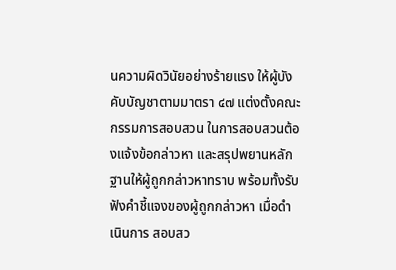นความผิดวินัยอย่างร้ายแรง ให้ผู้บังคับบัญชาตามมาตรา ๔๗ แต่งตั้งคณะกรรมการสอบสวน ในการสอบสวนต้องแจ้งข้อกล่าวหา และสรุปพยานหลักฐานให้ผู้ถูกกล่าวหาทราบ พร้อมทั้งรับฟังคำชี้แจงของผู้ถูกกล่าวหา เมื่อดำเนินการ สอบสว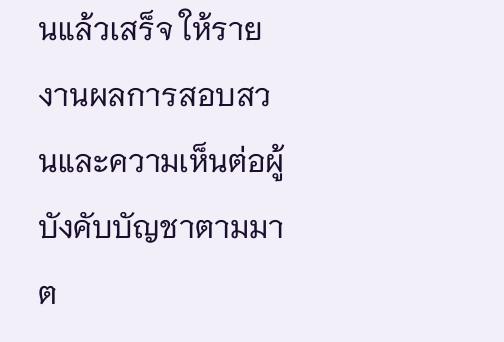นแล้วเสร็จ ให้รายงานผลการสอบสวนและความเห็นต่อผู้บังคับบัญชาตามมาต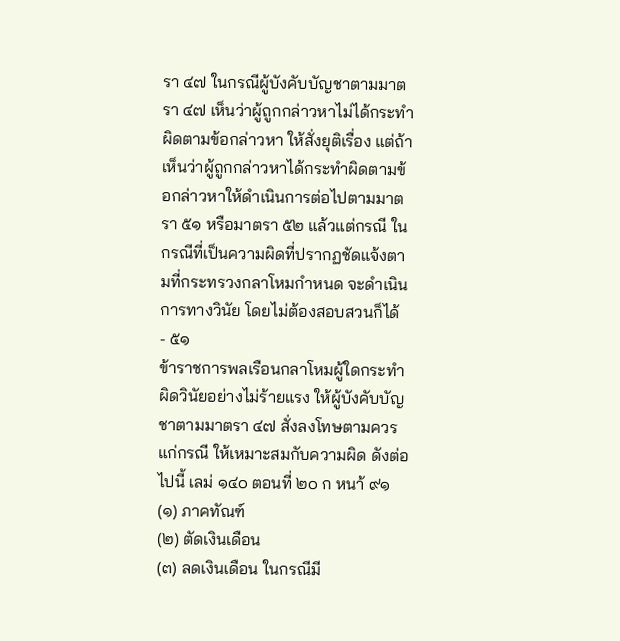รา ๔๗ ในกรณีผู้บังคับบัญชาตามมาตรา ๔๗ เห็นว่าผู้ถูกกล่าวหาไม่ได้กระทำผิดตามข้อกล่าวหา ให้สั่งยุติเรื่อง แต่ถ้าเห็นว่าผู้ถูกกล่าวหาได้กระทำผิดตามข้อกล่าวหาให้ดำเนินการต่อไปตามมาตรา ๕๑ หรือมาตรา ๕๒ แล้วแต่กรณี ในกรณีที่เป็นความผิดที่ปรากฏชัดแจ้งตามที่กระทรวงกลาโหมกำหนด จะดำเนินการทางวินัย โดยไม่ต้องสอบสวนก็ได้
- ๕๑
ข้าราชการพลเรือนกลาโหมผู้ใดกระทำผิดวินัยอย่างไม่ร้ายแรง ให้ผู้บังคับบัญชาตามมาตรา ๔๗ สั่งลงโทษตามควรแก่กรณี ให้เหมาะสมกับความผิด ดังต่อไปนี้ เลม่ ๑๔๐ ตอนที่ ๒๐ ก หนา้ ๙๑
(๑) ภาคทัณฑ์
(๒) ตัดเงินเดือน
(๓) ลดเงินเดือน ในกรณีมี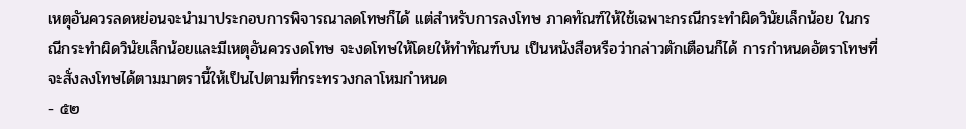เหตุอันควรลดหย่อนจะนำมาประกอบการพิจารณาลดโทษก็ได้ แต่สำหรับการลงโทษ ภาคทัณฑ์ให้ใช้เฉพาะกรณีกระทำผิดวินัยเล็กน้อย ในกรณีกระทำผิดวินัยเล็กน้อยและมีเหตุอันควรงดโทษ จะงดโทษให้โดยให้ทำทัณฑ์บน เป็นหนังสือหรือว่ากล่าวตักเตือนก็ได้ การกำหนดอัตราโทษที่จะสั่งลงโทษได้ตามมาตรานี้ให้เป็นไปตามที่กระทรวงกลาโหมกำหนด
- ๕๒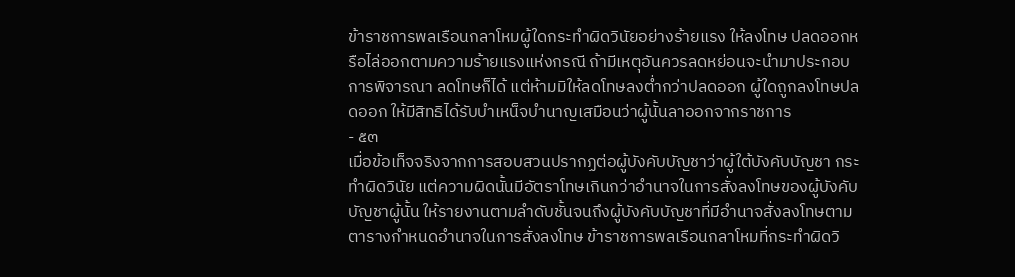ข้าราชการพลเรือนกลาโหมผู้ใดกระทำผิดวินัยอย่างร้ายแรง ให้ลงโทษ ปลดออกหรือไล่ออกตามความร้ายแรงแห่งกรณี ถ้ามีเหตุอันควรลดหย่อนจะนำมาประกอบการพิจารณา ลดโทษก็ได้ แต่ห้ามมิให้ลดโทษลงต่ำกว่าปลดออก ผู้ใดถูกลงโทษปลดออก ให้มีสิทธิได้รับบำเหน็จบำนาญเสมือนว่าผู้นั้นลาออกจากราชการ
- ๕๓
เมื่อข้อเท็จจริงจากการสอบสวนปรากฏต่อผู้บังคับบัญชาว่าผู้ใต้บังคับบัญชา กระทำผิดวินัย แต่ความผิดนั้นมีอัตราโทษเกินกว่าอำนาจในการสั่งลงโทษของผู้บังคับบัญชาผู้นั้น ให้รายงานตามลำดับชั้นจนถึงผู้บังคับบัญชาที่มีอำนาจสั่งลงโทษตามตารางกำหนดอำนาจในการสั่งลงโทษ ข้าราชการพลเรือนกลาโหมที่กระทำผิดวิ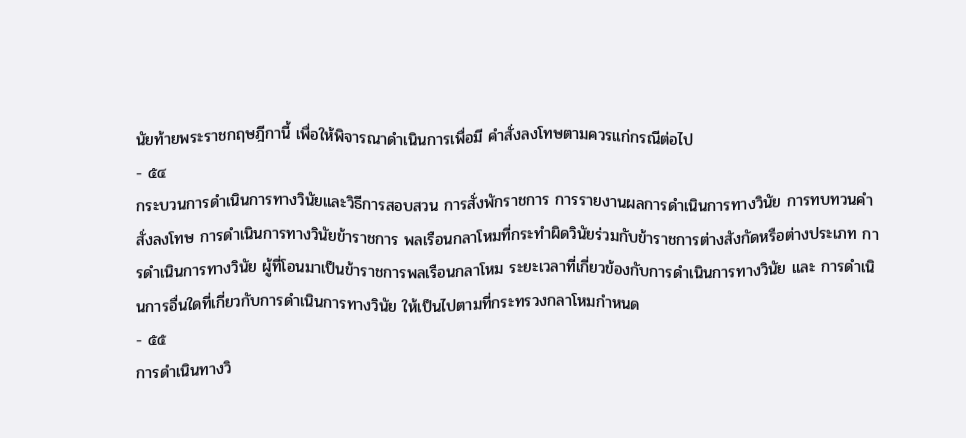นัยท้ายพระราชกฤษฎีกานี้ เพื่อให้พิจารณาดำเนินการเพื่อมี คำสั่งลงโทษตามควรแก่กรณีต่อไป
- ๕๔
กระบวนการดำเนินการทางวินัยและวิธีการสอบสวน การสั่งพักราชการ การรายงานผลการดำเนินการทางวินัย การทบทวนคำสั่งลงโทษ การดำเนินการทางวินัยข้าราชการ พลเรือนกลาโหมที่กระทำผิดวินัยร่วมกับข้าราชการต่างสังกัดหรือต่างประเภท การดำเนินการทางวินัย ผู้ที่โอนมาเป็นข้าราชการพลเรือนกลาโหม ระยะเวลาที่เกี่ยวข้องกับการดำเนินการทางวินัย และ การดำเนินการอื่นใดที่เกี่ยวกับการดำเนินการทางวินัย ให้เป็นไปตามที่กระทรวงกลาโหมกำหนด
- ๕๕
การดำเนินทางวิ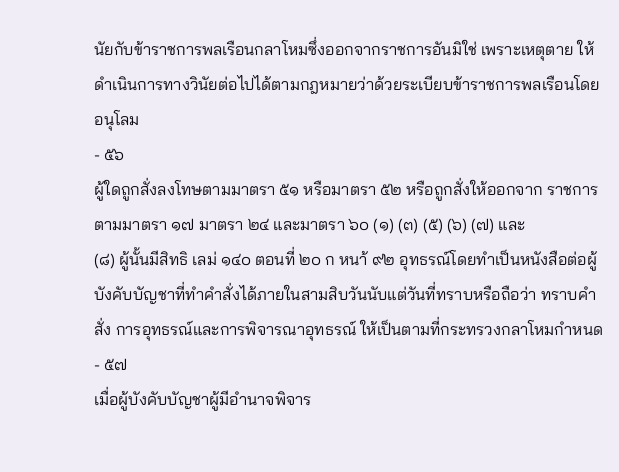นัยกับข้าราชการพลเรือนกลาโหมซึ่งออกจากราชการอันมิใช่ เพราะเหตุตาย ให้ดำเนินการทางวินัยต่อไปได้ตามกฎหมายว่าด้วยระเบียบข้าราชการพลเรือนโดยอนุโลม
- ๕๖
ผู้ใดถูกสั่งลงโทษตามมาตรา ๕๑ หรือมาตรา ๕๒ หรือถูกสั่งให้ออกจาก ราชการตามมาตรา ๑๗ มาตรา ๒๔ และมาตรา ๖๐ (๑) (๓) (๕) (๖) (๗) และ
(๘) ผู้นั้นมีสิทธิ เลม่ ๑๔๐ ตอนที่ ๒๐ ก หนา้ ๙๒ อุทธรณ์โดยทำเป็นหนังสือต่อผู้บังคับบัญชาที่ทำคำสั่งได้ภายในสามสิบวันนับแต่วันที่ทราบหรือถือว่า ทราบคำสั่ง การอุทธรณ์และการพิจารณาอุทธรณ์ ให้เป็นตามที่กระทรวงกลาโหมกำหนด
- ๕๗
เมื่อผู้บังคับบัญชาผู้มีอำนาจพิจาร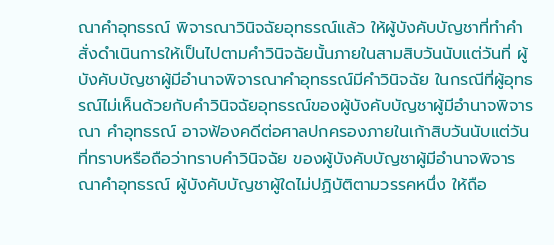ณาคำอุทธรณ์ พิจารณาวินิจฉัยอุทธรณ์แล้ว ให้ผู้บังคับบัญชาที่ทำคำสั่งดำเนินการให้เป็นไปตามคำวินิจฉัยนั้นภายในสามสิบวันนับแต่วันที่ ผู้บังคับบัญชาผู้มีอำนาจพิจารณาคำอุทธรณ์มีคำวินิจฉัย ในกรณีที่ผู้อุทธรณ์ไม่เห็นด้วยกับคำวินิจฉัยอุทธรณ์ของผู้บังคับบัญชาผู้มีอำนาจพิจารณา คำอุทธรณ์ อาจฟ้องคดีต่อศาลปกครองภายในเก้าสิบวันนับแต่วันที่ทราบหรือถือว่าทราบคำวินิจฉัย ของผู้บังคับบัญชาผู้มีอำนาจพิจารณาคำอุทธรณ์ ผู้บังคับบัญชาผู้ใดไม่ปฏิบัติตามวรรคหนึ่ง ให้ถือ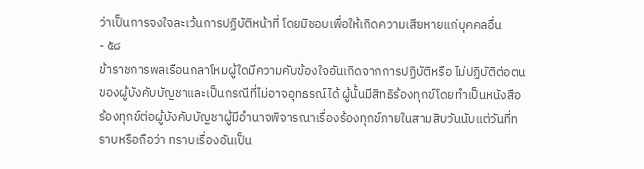ว่าเป็นการจงใจละเว้นการปฏิบัติหน้าที่ โดยมิชอบเพื่อให้เกิดความเสียหายแก่บุคคลอื่น
- ๕๘
ข้าราชการพลเรือนกลาโหมผู้ใดมีความคับข้องใจอันเกิดจากการปฏิบัติหรือ ไม่ปฏิบัติต่อตนของผู้บังคับบัญชาและเป็นกรณีที่ไม่อาจอุทธรณ์ได้ ผู้นั้นมีสิทธิร้องทุกข์โดยทำเป็นหนังสือ ร้องทุกข์ต่อผู้บังคับบัญชาผู้มีอำนาจพิจารณาเรื่องร้องทุกข์ภายในสามสิบวันนับแต่วันที่ทราบหรือถือว่า ทราบเรื่องอันเป็น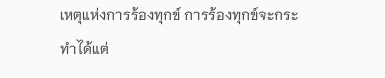เหตุแห่งการร้องทุกข์ การร้องทุกข์จะกระทำได้แต่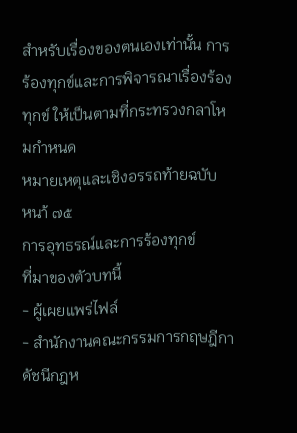สำหรับเรื่องของตนเองเท่านั้น การร้องทุกข์และการพิจารณาเรื่องร้องทุกข์ ให้เป็นตามที่กระทรวงกลาโหมกำหนด
หมายเหตุและเชิงอรรถท้ายฉบับ
หนา้ ๗๕
การอุทธรณ์และการร้องทุกข์
ที่มาของตัวบทนี้
- ผู้เผยแพร่ไฟล์
- สำนักงานคณะกรรมการกฤษฎีกาดัชนีกฎห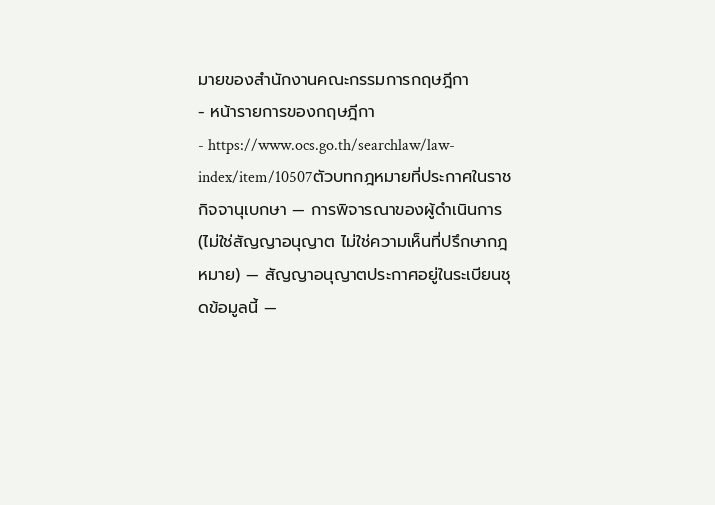มายของสำนักงานคณะกรรมการกฤษฎีกา
- หน้ารายการของกฤษฎีกา
- https://www.ocs.go.th/searchlaw/law-index/item/10507ตัวบทกฎหมายที่ประกาศในราชกิจจานุเบกษา — การพิจารณาของผู้ดำเนินการ (ไม่ใช่สัญญาอนุญาต ไม่ใช่ความเห็นที่ปรึกษากฎหมาย) — สัญญาอนุญาตประกาศอยู่ในระเบียนชุดข้อมูลนี้ —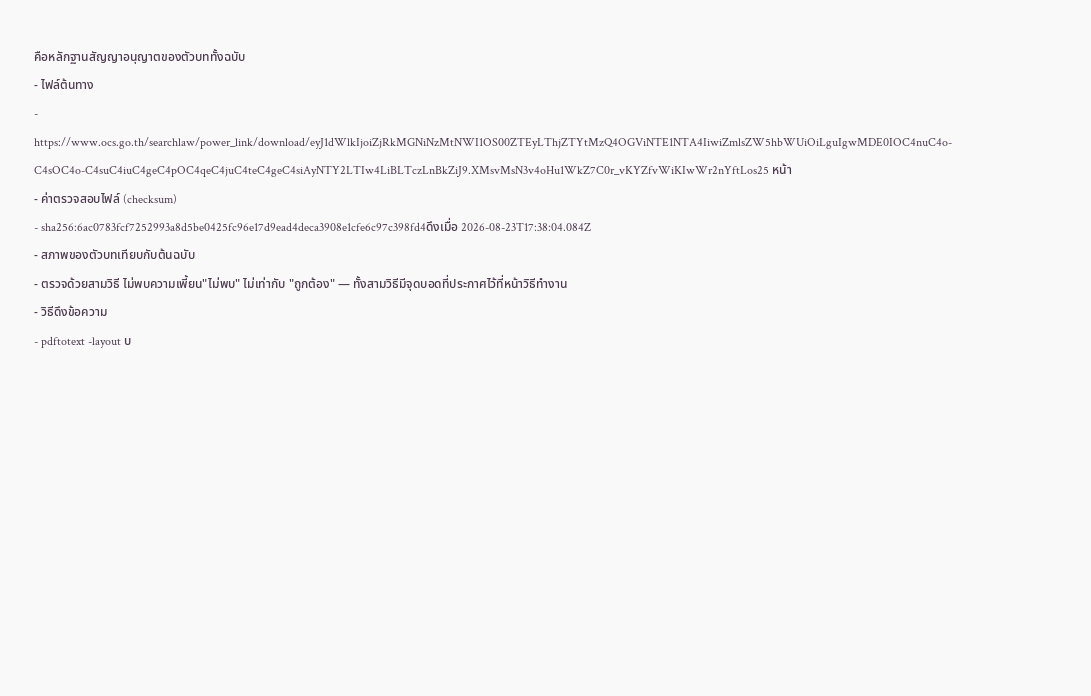คือหลักฐานสัญญาอนุญาตของตัวบททั้งฉบับ
- ไฟล์ต้นทาง
- https://www.ocs.go.th/searchlaw/power_link/download/eyJ1dWlkIjoiZjRkMGNiNzMtNWI1OS00ZTEyLThjZTYtMzQ4OGViNTE1NTA4IiwiZmlsZW5hbWUiOiLguIgwMDE0IOC4nuC4o-C4sOC4o-C4suC4iuC4geC4pOC4qeC4juC4teC4geC4siAyNTY2LTIw4LiBLTczLnBkZiJ9.XMsvMsN3v4oHu1WkZ7C0r_vKYZfvWiKIwWr2nYftLos25 หน้า
- ค่าตรวจสอบไฟล์ (checksum)
- sha256:6ac0783fcf7252993a8d5be0425fc96e17d9ead4deca3908e1cfe6c97c398fd4ดึงเมื่อ 2026-08-23T17:38:04.084Z
- สภาพของตัวบทเทียบกับต้นฉบับ
- ตรวจด้วยสามวิธี ไม่พบความเพี้ยน"ไม่พบ" ไม่เท่ากับ "ถูกต้อง" — ทั้งสามวิธีมีจุดบอดที่ประกาศไว้ที่หน้าวิธีทำงาน
- วิธีดึงข้อความ
- pdftotext -layout บ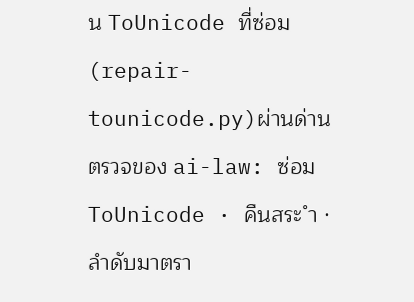น ToUnicode ที่ซ่อม (repair-tounicode.py)ผ่านด่านตรวจของ ai-law: ซ่อม ToUnicode · คืนสระ ำ · ลำดับมาตรา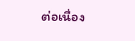ต่อเนื่อง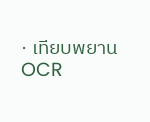· เทียบพยาน OCR